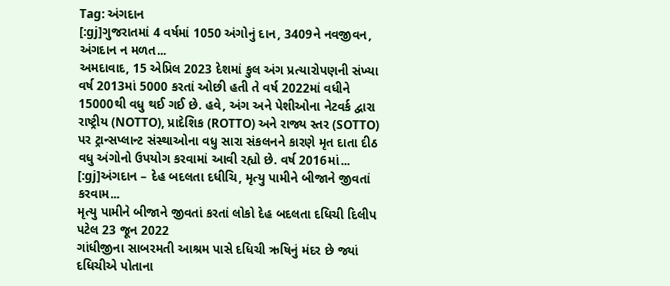Tag: અંગદાન
[:gj]ગુજરાતમાં 4 વર્ષમાં 1050 અંગોનું દાન, 3409ને નવજીવન, અંગદાન ન મળત...
અમદાવાદ, 15 એપ્રિલ 2023 દેશમાં કુલ અંગ પ્રત્યારોપણની સંખ્યા વર્ષ 2013માં 5000 કરતાં ઓછી હતી તે વર્ષ 2022માં વધીને 15000થી વધુ થઈ ગઈ છે. હવે, અંગ અને પેશીઓના નેટવર્ક દ્વારા રાષ્ટ્રીય (NOTTO), પ્રાદેશિક (ROTTO) અને રાજ્ય સ્તર (SOTTO) પર ટ્રાન્સપ્લાન્ટ સંસ્થાઓના વધુ સારા સંકલનને કારણે મૃત દાતા દીઠ વધુ અંગોનો ઉપયોગ કરવામાં આવી રહ્યો છે. વર્ષ 2016માં...
[:gj]અંગદાન – દેહ બદલતા દધીચિ, મૃત્યુ પામીને બીજાને જીવતાં કરવામ...
મૃત્યુ પામીને બીજાને જીવતાં કરતાં લોકો દેહ બદલતા દધિચી દિલીપ પટેલ 23 જૂન 2022
ગાંધીજીના સાબરમતી આશ્રમ પાસે દધિચી ઋષિનું મંદર છે જ્યાં દધિચીએ પોતાના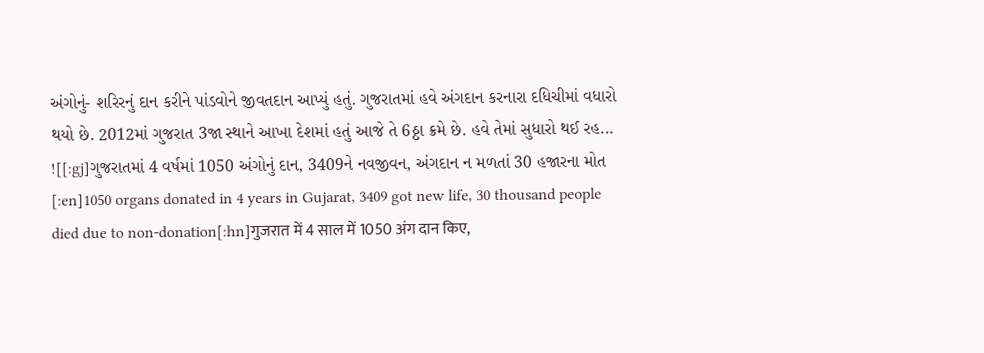અંગોનું- શરિરનું દાન કરીને પાંડવોને જીવતદાન આપ્યું હતું. ગુજરાતમાં હવે અંગદાન કરનારા દધિચીમાં વધારો થયો છે. 2012માં ગુજરાત 3જા સ્થાને આખા દેશમાં હતું આજે તે 6ઠ્ઠા ક્રમે છે. હવે તેમાં સુધારો થઈ રહ...
![[:gj]ગુજરાતમાં 4 વર્ષમાં 1050 અંગોનું દાન, 3409ને નવજીવન, અંગદાન ન મળતાં 30 હજારના મોત [:en]1050 organs donated in 4 years in Gujarat, 3409 got new life, 30 thousand people died due to non-donation[:hn]गुजरात में 4 साल में 1050 अंग दान किए,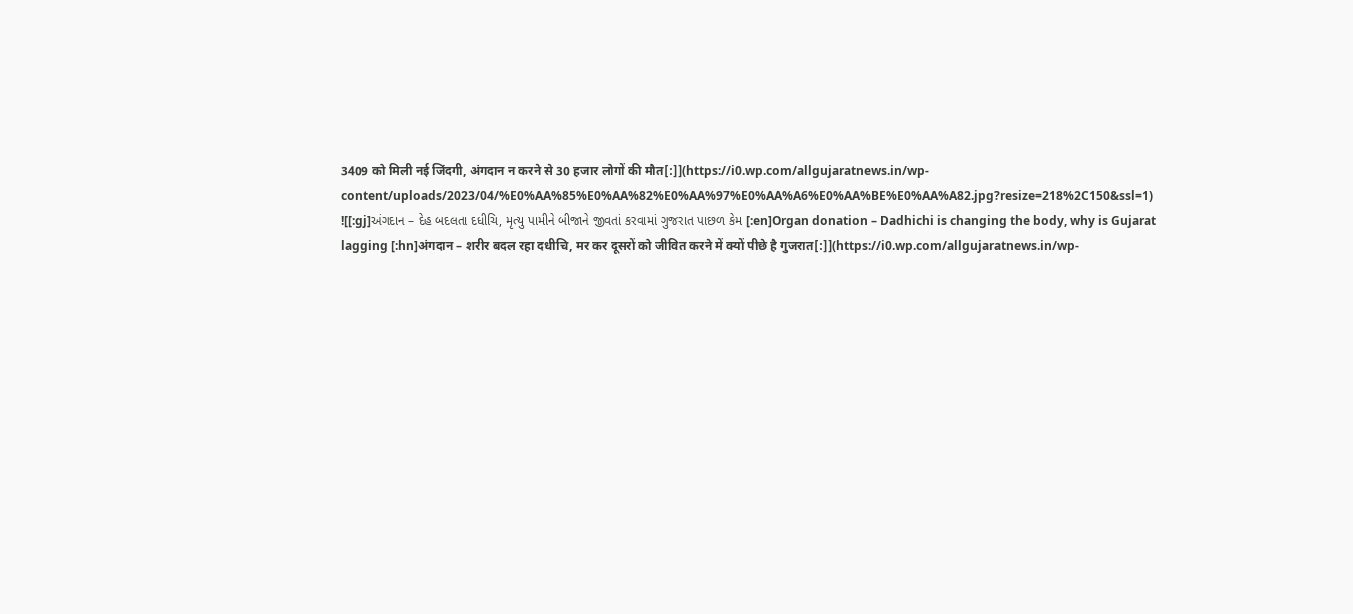3409 को मिली नई जिंदगी, अंगदान न करने से 30 हजार लोगों की मौत[:]](https://i0.wp.com/allgujaratnews.in/wp-content/uploads/2023/04/%E0%AA%85%E0%AA%82%E0%AA%97%E0%AA%A6%E0%AA%BE%E0%AA%A82.jpg?resize=218%2C150&ssl=1)
![[:gj]અંગદાન – દેહ બદલતા દધીચિ, મૃત્યુ પામીને બીજાને જીવતાં કરવામાં ગુજરાત પાછળ કેમ [:en]Organ donation – Dadhichi is changing the body, why is Gujarat lagging [:hn]अंगदान – शरीर बदल रहा दधीचि, मर कर दूसरों को जीवित करने में क्यों पीछे है गुजरात[:]](https://i0.wp.com/allgujaratnews.in/wp-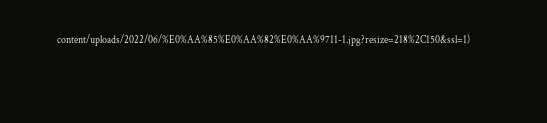content/uploads/2022/06/%E0%AA%85%E0%AA%82%E0%AA%9711-1.jpg?resize=218%2C150&ssl=1)